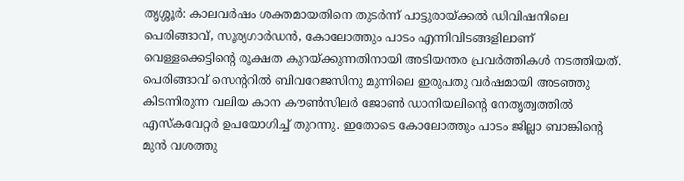തൃശ്ശൂർ: കാലവർഷം ശക്തമായതിനെ തുടർന്ന് പാട്ടുരായ്ക്കൽ ഡിവിഷനിലെ പെരിങ്ങാവ്, സൂര്യഗാർഡൻ, കോലോത്തും പാടം എന്നിവിടങ്ങളിലാണ് വെള്ളക്കെട്ടിന്റെ രൂക്ഷത കുറയ്ക്കുന്നതിനായി അടിയന്തര പ്രവർത്തികൾ നടത്തിയത്. പെരിങ്ങാവ് സെന്ററിൽ ബിവറേജസിനു മുന്നിലെ ഇരുപതു വർഷമായി അടഞ്ഞു കിടന്നിരുന്ന വലിയ കാന കൗൺസിലർ ജോൺ ഡാനിയലിന്റെ നേതൃത്വത്തിൽ എസ്കവേറ്റർ ഉപയോഗിച്ച് തുറന്നു. ഇതോടെ കോലോത്തും പാടം ജില്ലാ ബാങ്കിന്റെ മുൻ വശത്തു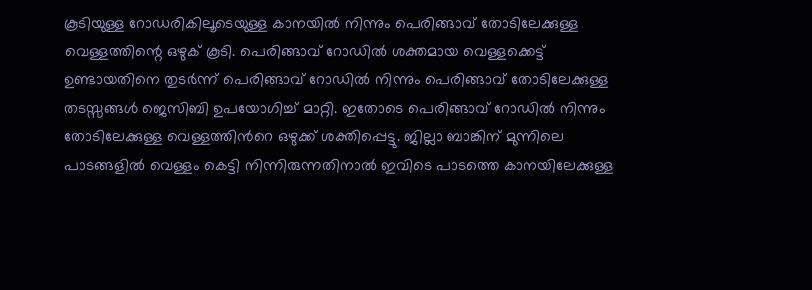കൂടിയുള്ള റോഡരികിലൂടെയുള്ള കാനയിൽ നിന്നും പെരിങ്ങാവ് തോടിലേക്കുള്ള വെള്ളത്തിന്റെ ഒഴുക് കൂടി. പെരിങ്ങാവ് റോഡിൽ ശക്തമായ വെള്ളക്കെട്ട് ഉണ്ടായതിനെ തുടർന്ന് പെരിങ്ങാവ് റോഡിൽ നിന്നും പെരിങ്ങാവ് തോടിലേക്കുള്ള തടസ്സങ്ങൾ ജെസിബി ഉപയോഗിച്ച് മാറ്റി. ഇതോടെ പെരിങ്ങാവ് റോഡിൽ നിന്നും തോടിലേക്കുള്ള വെള്ളത്തിൻറെ ഒഴുക്ക് ശക്തിപ്പെട്ടു. ജില്ലാ ബാങ്കിന് മുന്നിലെ പാടങ്ങളിൽ വെള്ളം കെട്ടി നിന്നിരുന്നതിനാൽ ഇവിടെ പാടത്തെ കാനയിലേക്കുള്ള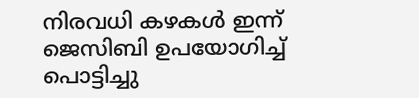നിരവധി കഴകൾ ഇന്ന് ജെസിബി ഉപയോഗിച്ച് പൊട്ടിച്ചു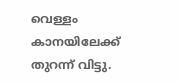വെള്ളം കാനയിലേക്ക് തുറന്ന് വിട്ടു.